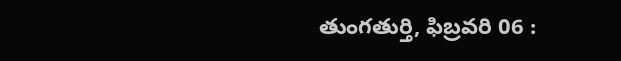తుంగతుర్తి, ఫిబ్రవరి 06 :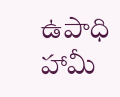ఉపాధి హామీ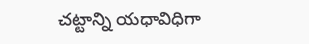చట్టాన్ని యధావిధిగా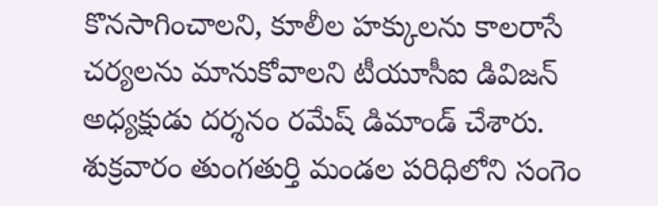కొనసాగించాలని, కూలీల హక్కులను కాలరాసే చర్యలను మానుకోవాలని టీయూసీఐ డివిజన్ అధ్యక్షుడు దర్శనం రమేష్ డిమాండ్ చేశారు. శుక్రవారం తుంగతుర్తి మండల పరిధిలోని సంగెం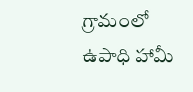గ్రామంలో ఉపాధి హామీ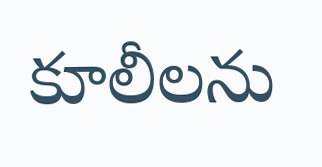కూలీలను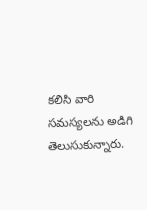కలిసి వారి సమస్యలను అడిగి తెలుసుకున్నారు.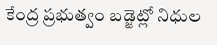కేంద్ర ప్రభుత్వం బడ్జెట్లో నిధుల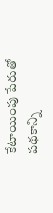కేటాయింపు పేరుతో పథకాన్ని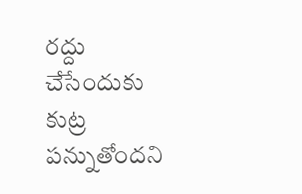రద్దు చేసేందుకు కుట్ర పన్నుతోందని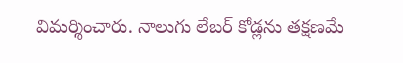విమర్శించారు. నాలుగు లేబర్ కోడ్లను తక్షణమే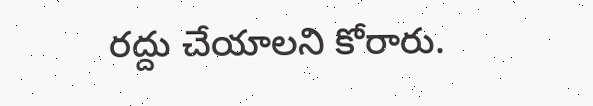రద్దు చేయాలని కోరారు.